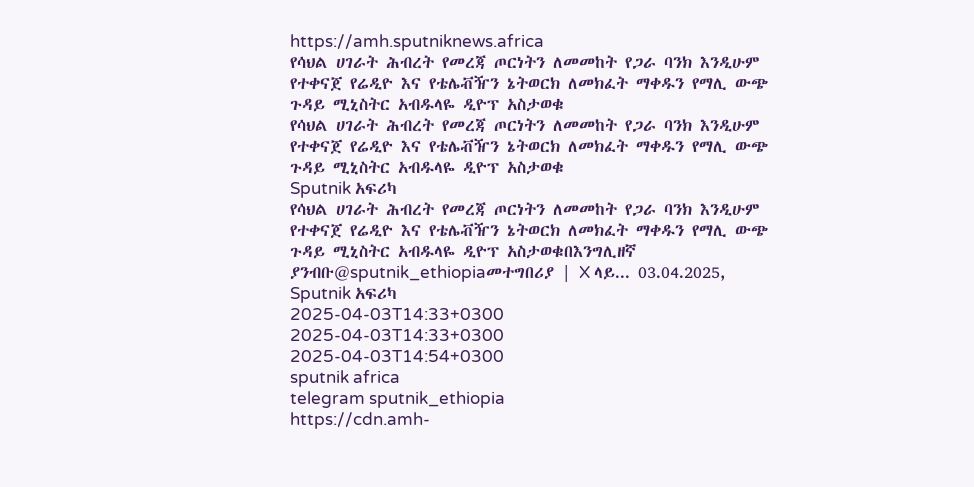https://amh.sputniknews.africa
የሳህል ሀገራት ሕብረት የመረጃ ጦርነትን ለመመከት የጋራ ባንክ እንዲሁም የተቀናጀ የሬዲዮ እና የቴሌቭዥን ኔትወርክ ለመክፈት ማቀዱን የማሊ ውጭ ጉዳይ ሚኒስትር አብዱላዬ ዲዮፕ አስታወቁ
የሳህል ሀገራት ሕብረት የመረጃ ጦርነትን ለመመከት የጋራ ባንክ እንዲሁም የተቀናጀ የሬዲዮ እና የቴሌቭዥን ኔትወርክ ለመክፈት ማቀዱን የማሊ ውጭ ጉዳይ ሚኒስትር አብዱላዬ ዲዮፕ አስታወቁ
Sputnik አፍሪካ
የሳህል ሀገራት ሕብረት የመረጃ ጦርነትን ለመመከት የጋራ ባንክ እንዲሁም የተቀናጀ የሬዲዮ እና የቴሌቭዥን ኔትወርክ ለመክፈት ማቀዱን የማሊ ውጭ ጉዳይ ሚኒስትር አብዱላዬ ዲዮፕ አስታወቁበእንግሊዘኛ ያንብቡ@sputnik_ethiopiaመተግበሪያ | X ላይ... 03.04.2025, Sputnik አፍሪካ
2025-04-03T14:33+0300
2025-04-03T14:33+0300
2025-04-03T14:54+0300
sputnik africa
telegram sputnik_ethiopia
https://cdn.amh-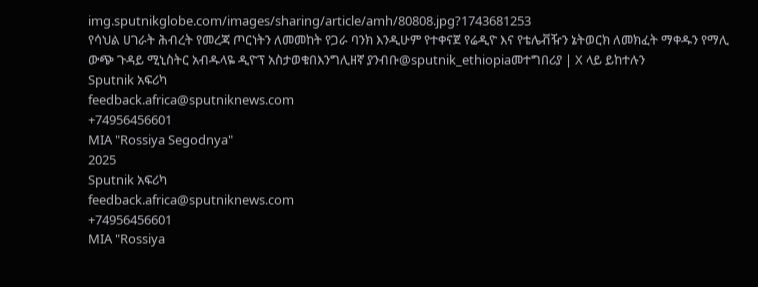img.sputnikglobe.com/images/sharing/article/amh/80808.jpg?1743681253
የሳህል ሀገራት ሕብረት የመረጃ ጦርነትን ለመመከት የጋራ ባንክ እንዲሁም የተቀናጀ የሬዲዮ እና የቴሌቭዥን ኔትወርክ ለመክፈት ማቀዱን የማሊ ውጭ ጉዳይ ሚኒስትር አብዱላዬ ዲዮፕ አስታወቁበእንግሊዘኛ ያንብቡ@sputnik_ethiopiaመተግበሪያ | X ላይ ይከተሉን
Sputnik አፍሪካ
feedback.africa@sputniknews.com
+74956456601
MIA "Rossiya Segodnya"
2025
Sputnik አፍሪካ
feedback.africa@sputniknews.com
+74956456601
MIA "Rossiya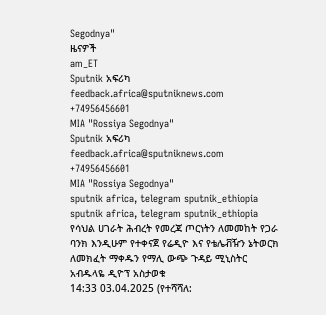Segodnya"
ዜናዎች
am_ET
Sputnik አፍሪካ
feedback.africa@sputniknews.com
+74956456601
MIA "Rossiya Segodnya"
Sputnik አፍሪካ
feedback.africa@sputniknews.com
+74956456601
MIA "Rossiya Segodnya"
sputnik africa, telegram sputnik_ethiopia
sputnik africa, telegram sputnik_ethiopia
የሳህል ሀገራት ሕብረት የመረጃ ጦርነትን ለመመከት የጋራ ባንክ እንዲሁም የተቀናጀ የሬዲዮ እና የቴሌቭዥን ኔትወርክ ለመክፈት ማቀዱን የማሊ ውጭ ጉዳይ ሚኒስትር አብዱላዬ ዲዮፕ አስታወቁ
14:33 03.04.2025 (የተሻሻለ: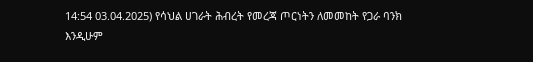14:54 03.04.2025) የሳህል ሀገራት ሕብረት የመረጃ ጦርነትን ለመመከት የጋራ ባንክ እንዲሁም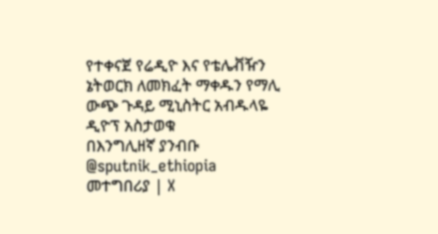የተቀናጀ የሬዲዮ እና የቴሌቭዥን ኔትወርክ ለመክፈት ማቀዱን የማሊ ውጭ ጉዳይ ሚኒስትር አብዱላዬ ዲዮፕ አስታወቁ
በእንግሊዘኛ ያንብቡ
@sputnik_ethiopia
መተግበሪያ | X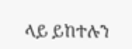ላይ ይከተሉን